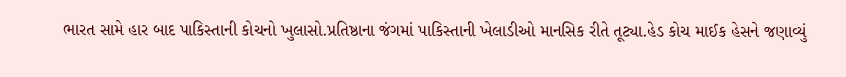ભારત સામે હાર બાદ પાકિસ્તાની કોચનો ખુલાસો.પ્રતિષ્ઠાના જંગમાં પાકિસ્તાની ખેલાડીઓ માનસિક રીતે તૂટ્યા.હેડ કોચ માઈક હેસને જણાવ્યું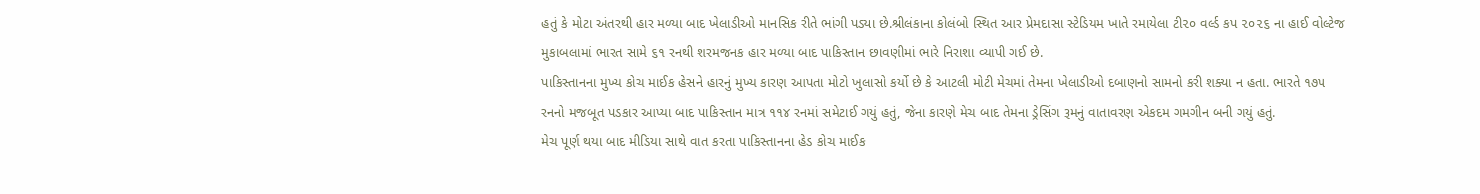હતું કે મોટા અંતરથી હાર મળ્યા બાદ ખેલાડીઓ માનસિક રીતે ભાંગી પડ્યા છે.શ્રીલંકાના કોલંબો સ્થિત આર પ્રેમદાસા સ્ટેડિયમ ખાતે રમાયેલા ટી૨૦ વર્લ્ડ કપ ૨૦૨૬ ના હાઈ વોલ્ટેજ મુકાબલામાં ભારત સામે ૬૧ રનથી શરમજનક હાર મળ્યા બાદ પાકિસ્તાન છાવણીમાં ભારે નિરાશા વ્યાપી ગઈ છે.
પાકિસ્તાનના મુખ્ય કોચ માઈક હેસને હારનું મુખ્ય કારણ આપતા મોટો ખુલાસો કર્યો છે કે આટલી મોટી મેચમાં તેમના ખેલાડીઓ દબાણનો સામનો કરી શક્યા ન હતા. ભારતે ૧૭૫ રનનો મજબૂત પડકાર આપ્યા બાદ પાકિસ્તાન માત્ર ૧૧૪ રનમાં સમેટાઈ ગયું હતું, જેના કારણે મેચ બાદ તેમના ડ્રેસિંગ રૂમનું વાતાવરણ એકદમ ગમગીન બની ગયું હતું.
મેચ પૂર્ણ થયા બાદ મીડિયા સાથે વાત કરતા પાકિસ્તાનના હેડ કોચ માઈક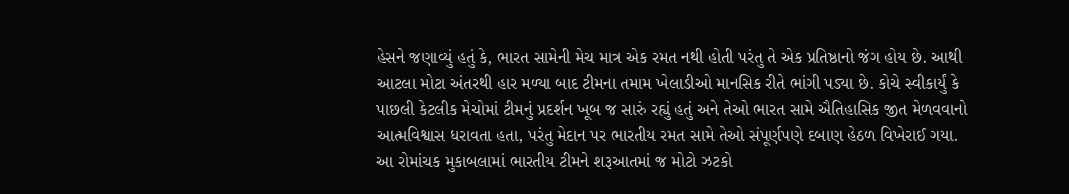હેસને જણાવ્યું હતું કે, ભારત સામેની મેચ માત્ર એક રમત નથી હોતી પરંતુ તે એક પ્રતિષ્ઠાનો જંગ હોય છે. આથી આટલા મોટા અંતરથી હાર મળ્યા બાદ ટીમના તમામ ખેલાડીઓ માનસિક રીતે ભાંગી પડ્યા છે. કોચે સ્વીકાર્યું કે પાછલી કેટલીક મેચોમાં ટીમનું પ્રદર્શન ખૂબ જ સારું રહ્યું હતું અને તેઓ ભારત સામે ઐતિહાસિક જીત મેળવવાનો આત્મવિશ્વાસ ધરાવતા હતા, પરંતુ મેદાન પર ભારતીય રમત સામે તેઓ સંપૂર્ણપણે દબાણ હેઠળ વિખેરાઈ ગયા.
આ રોમાંચક મુકાબલામાં ભારતીય ટીમને શરૂઆતમાં જ મોટો ઝટકો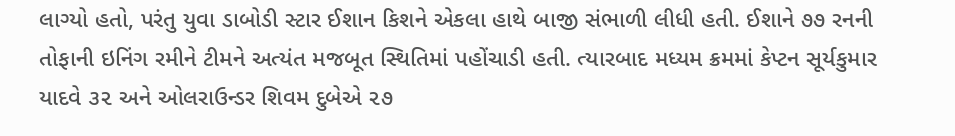લાગ્યો હતો, પરંતુ યુવા ડાબોડી સ્ટાર ઈશાન કિશને એકલા હાથે બાજી સંભાળી લીધી હતી. ઈશાને ૭૭ રનની તોફાની ઇનિંગ રમીને ટીમને અત્યંત મજબૂત સ્થિતિમાં પહોંચાડી હતી. ત્યારબાદ મધ્યમ ક્રમમાં કેપ્ટન સૂર્યકુમાર યાદવે ૩૨ અને ઓલરાઉન્ડર શિવમ દુબેએ ૨૭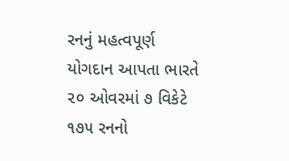રનનું મહત્વપૂર્ણ યોગદાન આપતા ભારતે ૨૦ ઓવરમાં ૭ વિકેટે ૧૭૫ રનનો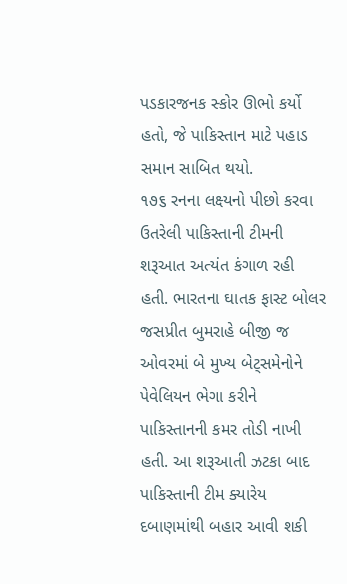પડકારજનક સ્કોર ઊભો કર્યો હતો, જે પાકિસ્તાન માટે પહાડ સમાન સાબિત થયો.
૧૭૬ રનના લક્ષ્યનો પીછો કરવા ઉતરેલી પાકિસ્તાની ટીમની શરૂઆત અત્યંત કંગાળ રહી હતી. ભારતના ઘાતક ફાસ્ટ બોલર જસપ્રીત બુમરાહે બીજી જ ઓવરમાં બે મુખ્ય બેટ્સમેનોને પેવેલિયન ભેગા કરીને પાકિસ્તાનની કમર તોડી નાખી હતી. આ શરૂઆતી ઝટકા બાદ પાકિસ્તાની ટીમ ક્યારેય દબાણમાંથી બહાર આવી શકી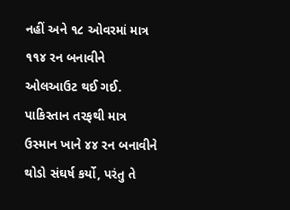નહીં અને ૧૮ ઓવરમાં માત્ર ૧૧૪ રન બનાવીને ઓલઆઉટ થઈ ગઈ. પાકિસ્તાન તરફથી માત્ર ઉસ્માન ખાને ૪૪ રન બનાવીને થોડો સંઘર્ષ કર્યો, પરંતુ તે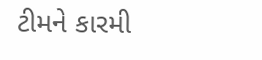ટીમને કારમી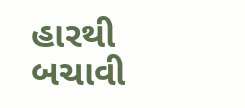હારથી બચાવી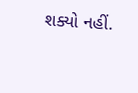શક્યો નહીં.